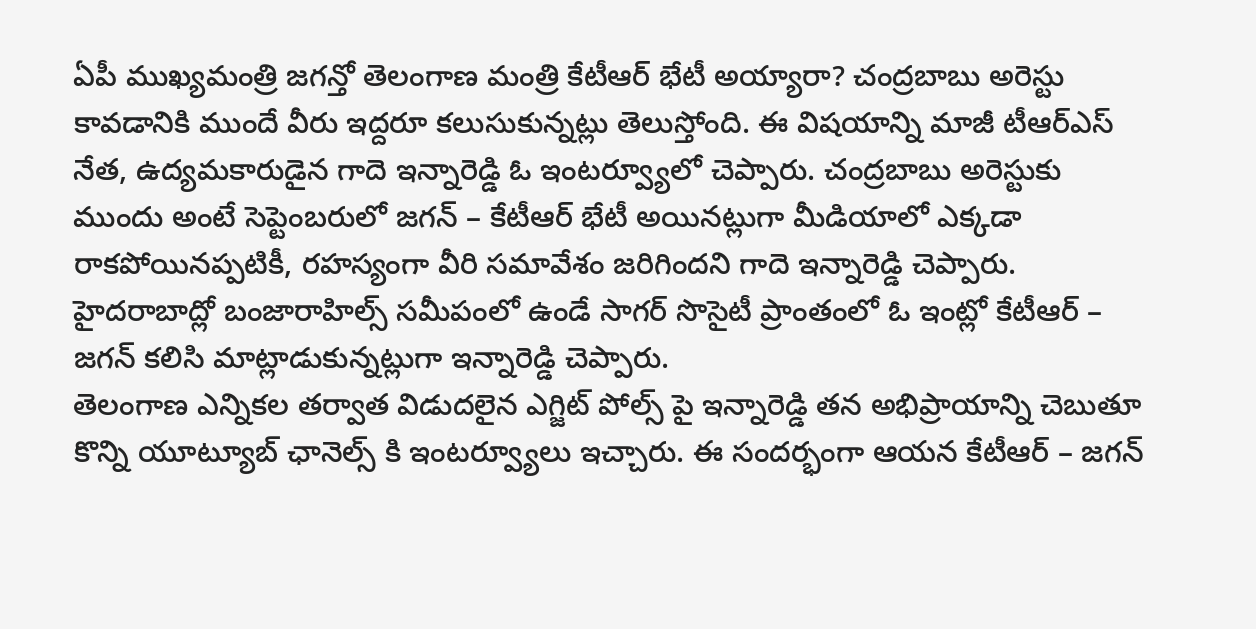ఏపీ ముఖ్యమంత్రి జగన్తో తెలంగాణ మంత్రి కేటీఆర్ భేటీ అయ్యారా? చంద్రబాబు అరెస్టు కావడానికి ముందే వీరు ఇద్దరూ కలుసుకున్నట్లు తెలుస్తోంది. ఈ విషయాన్ని మాజీ టీఆర్ఎస్ నేత, ఉద్యమకారుడైన గాదె ఇన్నారెడ్డి ఓ ఇంటర్వ్యూలో చెప్పారు. చంద్రబాబు అరెస్టుకు ముందు అంటే సెప్టెంబరులో జగన్ – కేటీఆర్ భేటీ అయినట్లుగా మీడియాలో ఎక్కడా రాకపోయినప్పటికీ, రహస్యంగా వీరి సమావేశం జరిగిందని గాదె ఇన్నారెడ్డి చెప్పారు. హైదరాబాద్లో బంజారాహిల్స్ సమీపంలో ఉండే సాగర్ సొసైటీ ప్రాంతంలో ఓ ఇంట్లో కేటీఆర్ – జగన్ కలిసి మాట్లాడుకున్నట్లుగా ఇన్నారెడ్డి చెప్పారు.
తెలంగాణ ఎన్నికల తర్వాత విడుదలైన ఎగ్జిట్ పోల్స్ పై ఇన్నారెడ్డి తన అభిప్రాయాన్ని చెబుతూ కొన్ని యూట్యూబ్ ఛానెల్స్ కి ఇంటర్వ్యూలు ఇచ్చారు. ఈ సందర్భంగా ఆయన కేటీఆర్ – జగన్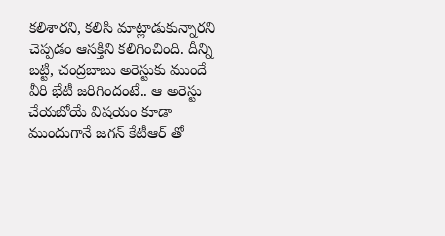కలిశారని, కలిసి మాట్లాడుకున్నారని చెప్పడం ఆసక్తిని కలిగించింది. దీన్ని బట్టి, చంద్రబాబు అరెస్టుకు ముందే వీరి భేటీ జరిగిందంటే.. ఆ అరెస్టు చేయబోయే విషయం కూడా ముందుగానే జగన్ కేటీఆర్ తో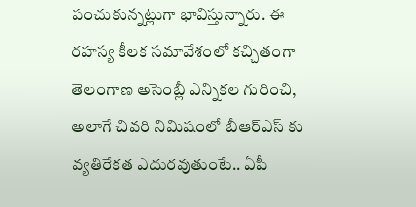పంచుకున్నట్లుగా భావిస్తున్నారు. ఈ రహస్య కీలక సమావేశంలో కచ్చితంగా తెలంగాణ అసెంబ్లీ ఎన్నికల గురించి, అలాగే చివరి నిమిషంలో బీఆర్ఎస్ కు వ్యతిరేకత ఎదురవుతుంటే.. ఏపీ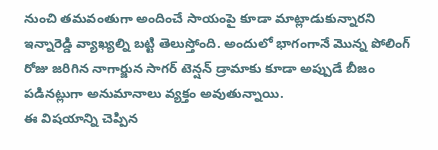నుంచి తమవంతుగా అందించే సాయంపై కూడా మాట్లాడుకున్నారని ఇన్నారెడ్డి వ్యాఖ్యల్ని బట్టి తెలుస్తోంది. అందులో భాగంగానే మొన్న పోలింగ్ రోజు జరిగిన నాగార్జున సాగర్ టెన్షన్ డ్రామాకు కూడా అప్పుడే బీజం పడినట్లుగా అనుమానాలు వ్యక్తం అవుతున్నాయి.
ఈ విషయాన్ని చెప్పిన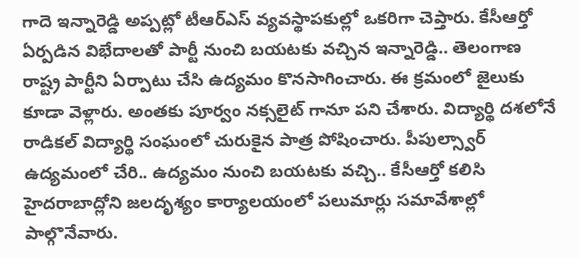గాదె ఇన్నారెడ్డి అప్పట్లో టీఆర్ఎస్ వ్యవస్థాపకుల్లో ఒకరిగా చెప్తారు. కేసీఆర్తో ఏర్పడిన విభేదాలతో పార్టీ నుంచి బయటకు వచ్చిన ఇన్నారెడ్డి.. తెలంగాణ రాష్ట్ర పార్టీని ఏర్పాటు చేసి ఉద్యమం కొనసాగించారు. ఈ క్రమంలో జైలుకు కూడా వెళ్లారు. అంతకు పూర్వం నక్సలైట్ గానూ పని చేశారు. విద్యార్థి దశలోనే రాడికల్ విద్యార్థి సంఘంలో చురుకైన పాత్ర పోషించారు. పీపుల్స్వార్ ఉద్యమంలో చేరి.. ఉద్యమం నుంచి బయటకు వచ్చి.. కేసీఆర్తో కలిసి హైదరాబాద్లోని జలదృశ్యం కార్యాలయంలో పలుమార్లు సమావేశాల్లో పాల్గొనేవారు.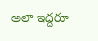అలా ఇద్దరూ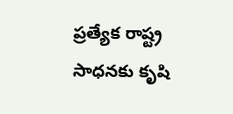ప్రత్యేక రాష్ట్ర సాధనకు కృషి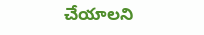చేయాలని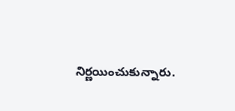నిర్ణయించుకున్నారు.